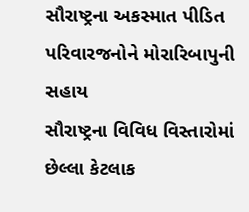સૌરાષ્ટ્રના અકસ્માત પીડિત પરિવારજનોને મોરારિબાપુની સહાય
સૌરાષ્ટ્રના વિવિધ વિસ્તારોમાં છેલ્લા કેટલાક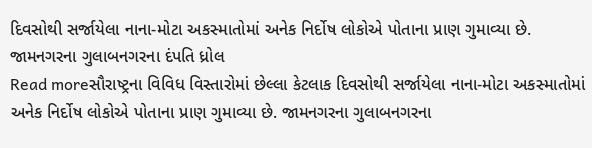દિવસોથી સર્જાયેલા નાના-મોટા અકસ્માતોમાં અનેક નિર્દોષ લોકોએ પોતાના પ્રાણ ગુમાવ્યા છે. જામનગરના ગુલાબનગરના દંપતિ ધ્રોલ
Read moreસૌરાષ્ટ્રના વિવિધ વિસ્તારોમાં છેલ્લા કેટલાક દિવસોથી સર્જાયેલા નાના-મોટા અકસ્માતોમાં અનેક નિર્દોષ લોકોએ પોતાના પ્રાણ ગુમાવ્યા છે. જામનગરના ગુલાબનગરના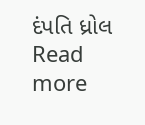દંપતિ ધ્રોલ
Read more